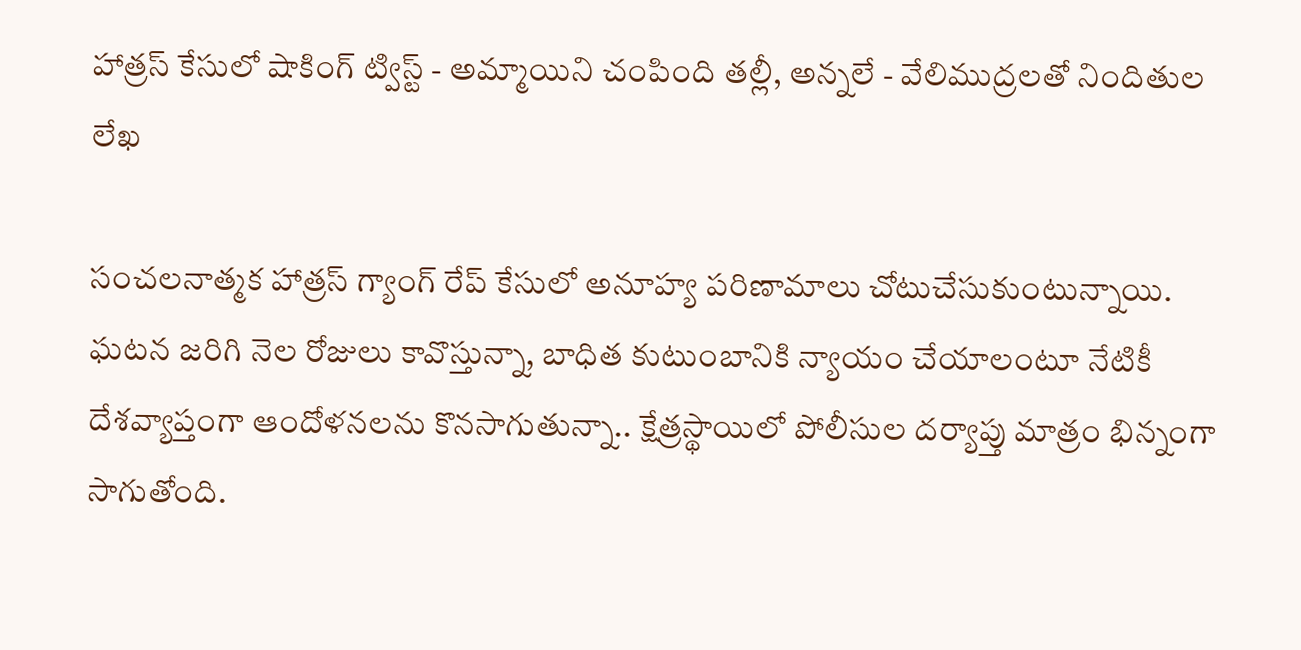హాత్రస్ కేసులో షాకింగ్ ట్విస్ట్ - అమ్మాయిని చంపింది తల్లీ, అన్నలే - వేలిముద్రలతో నిందితుల లేఖ

సంచలనాత్మక హాత్రస్ గ్యాంగ్ రేప్ కేసులో అనూహ్య పరిణామాలు చోటుచేసుకుంటున్నాయి. ఘటన జరిగి నెల రోజులు కావొస్తున్నా, బాధిత కుటుంబానికి న్యాయం చేయాలంటూ నేటికీ దేశవ్యాప్తంగా ఆందోళనలను కొనసాగుతున్నా.. క్షేత్రస్థాయిలో పోలీసుల దర్యాప్తు మాత్రం భిన్నంగా సాగుతోంది.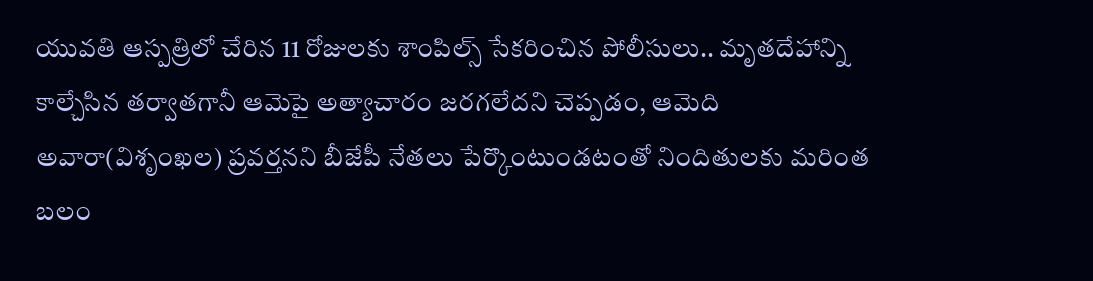యువతి ఆస్పత్రిలో చేరిన 11 రోజులకు శాంపిల్స్ సేకరించిన పోలీసులు.. మృతదేహాన్ని కాల్చేసిన తర్వాతగానీ ఆమెపై అత్యాచారం జరగలేదని చెప్పడం, ఆమెది అవారా(విశృంఖల) ప్రవర్తనని బీజేపీ నేతలు పేర్కొంటుండటంతో నిందితులకు మరింత బలం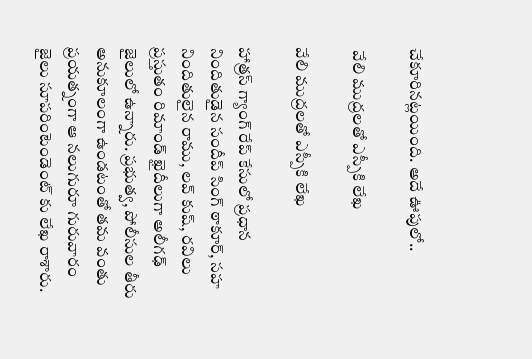చేకూరినట్లయింది. అదే ఊపులో..

 వేలి ముద్రలతో ఎస్పీకి లేఖ

వేలి ముద్రలతో ఎస్పీకి లేఖ

హాత్రస్ గ్యాంగ్ రేప్ కేసులో ప్రధాన నిందితుడైన సందీప్ సింగ్ ఠాకూర్, సహ నిందితులైన రాము, లవ్ కుష్, రవిలు ప్రస్తుతం రిమాండ్ ఖైదీలుగా అలీగఢ్ జైలులో ఉన్నారు. ప్రభుత్వ, పోలీసుల తీరు అనుకూలంగా ఉండటంతో తమ వంతు ప్రయత్నంగా ఆ నలుగురూ గురువారం జైలు సూపరింటెండెంట్ కు లేఖ రాశారు.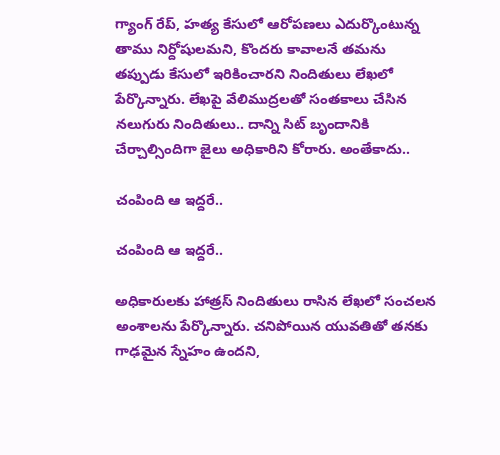గ్యాంగ్ రేప్, హత్య కేసులో ఆరోపణలు ఎదుర్కొంటున్న తాము నిర్దోషులమని, కొందరు కావాలనే తమను తప్పుడు కేసులో ఇరికించారని నిందితులు లేఖలో పేర్కొన్నారు. లేఖపై వేలిముద్రలతో సంతకాలు చేసిన నలుగురు నిందితులు.. దాన్ని సిట్ బృందానికి చేర్చాల్సిందిగా జైలు అధికారిని కోరారు. అంతేకాదు..

చంపింది ఆ ఇద్దరే..

చంపింది ఆ ఇద్దరే..

అధికారులకు హాత్రస్ నిందితులు రాసిన లేఖలో సంచలన అంశాలను పేర్కొన్నారు. చనిపోయిన యువతితో తనకు గాఢమైన స్నేహం ఉందని,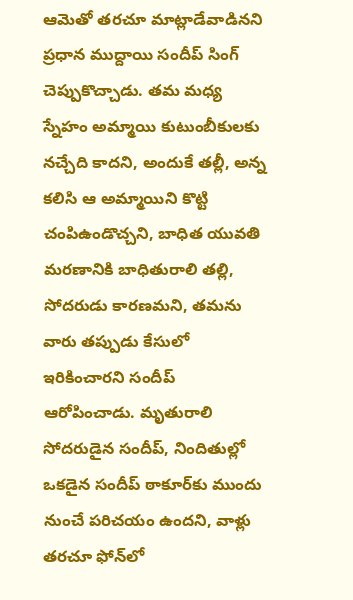ఆమెతో తరచూ మాట్లాడేవాడినని ప్రధాన ముద్దాయి సందీప్ సింగ్ చెప్పుకొచ్చాడు. తమ మధ్య స్నేహం అమ్మాయి కుటుంబీకులకు నచ్చేది కాదని, అందుకే తల్లీ, అన్న కలిసి ఆ అమ్మాయిని కొట్టి చంపిఉండొచ్చని, బాధిత యువతి మరణానికి బాధితురాలి తల్లి, సోదరుడు కారణమని, తమను వారు తప్పుడు కేసులో ఇరికించారని సందీప్ ఆరోపించాడు. మృతురాలి సోదరుడైన సందీప్, నిందితుల్లో ఒకడైన సందీప్‌ ఠాకూర్‌కు ముందు నుంచే పరిచయం ఉందని, వాళ్లు తరచూ ఫోన్‌లో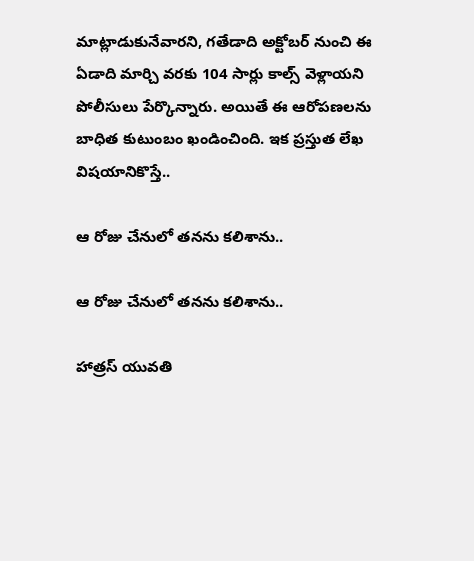మాట్లాడుకునేవారని, గతేడాది అక్టోబర్ నుంచి ఈ ఏడాది మార్చి వరకు 104 సార్లు కాల్స్ వెళ్లాయని పోలీసులు పేర్కొన్నారు. అయితే ఈ ఆరోపణలను బాధిత కుటుంబం ఖండించింది. ఇక ప్రస్తుత లేఖ విషయానికొస్తే..

ఆ రోజు చేనులో తనను కలిశాను..

ఆ రోజు చేనులో తనను కలిశాను..

హాత్రస్ యువతి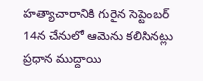హత్యాచారానికి గురైన సెప్టెంబర్ 14న చేనులో ఆమెను కలిసినట్లు ప్రధాన ముద్దాయి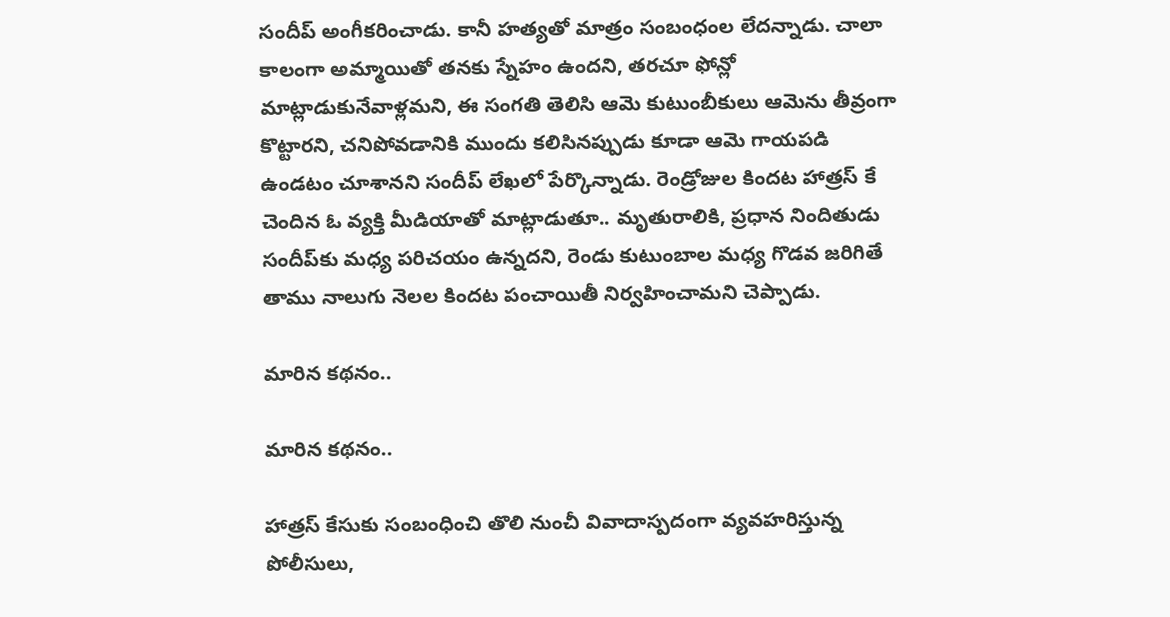సందీప్ అంగీకరించాడు. కానీ హత్యతో మాత్రం సంబంధంల లేదన్నాడు. చాలా కాలంగా అమ్మాయితో తనకు స్నేహం ఉందని, తరచూ ఫోన్లో మాట్లాడుకునేవాళ్లమని, ఈ సంగతి తెలిసి ఆమె కుటుంబీకులు ఆమెను తీవ్రంగా కొట్టారని, చనిపోవడానికి ముందు కలిసినప్పుడు కూడా ఆమె గాయపడి ఉండటం చూశానని సందీప్ లేఖలో పేర్కొన్నాడు. రెండ్రోజుల కిందట హాత్రస్ కే చెందిన ఓ వ్యక్తి మీడియాతో మాట్లాడుతూ.. మృతురాలికి, ప్రధాన నిందితుడు సందీప్‌కు మధ్య పరిచయం ఉన్నదని, రెండు కుటుంబాల మధ్య గొడవ జరిగితే తాము నాలుగు నెలల కిందట పంచాయితీ నిర్వహించామని చెప్పాడు.

మారిన కథనం..

మారిన కథనం..

హాత్రస్ కేసుకు సంబంధించి తొలి నుంచీ వివాదాస్పదంగా వ్యవహరిస్తున్న పోలీసులు,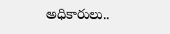అధికారులు..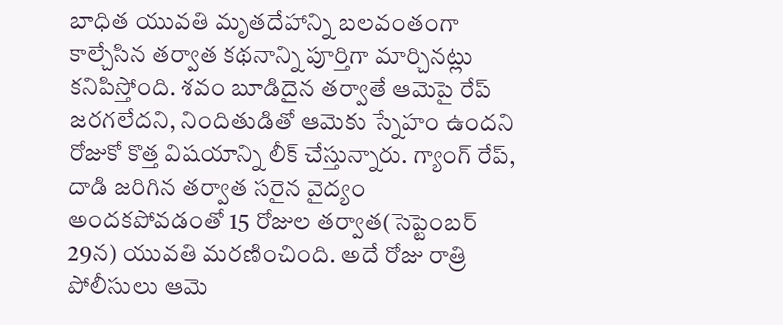బాధిత యువతి మృతదేహాన్ని బలవంతంగా కాల్చేసిన తర్వాత కథనాన్ని పూర్తిగా మార్చినట్లు కనిపిస్తోంది. శవం బూడిదైన తర్వాతే ఆమెపై రేప్ జరగలేదని, నిందితుడితో ఆమెకు స్నేహం ఉందని రోజుకో కొత్త విషయాన్ని లీక్ చేస్తున్నారు. గ్యాంగ్ రేప్, దాడి జరిగిన తర్వాత సరైన వైద్యం అందకపోవడంతో 15 రోజుల తర్వాత(సెప్టెంబర్ 29న) యువతి మరణించింది. అదే రోజు రాత్రి పోలీసులు ఆమె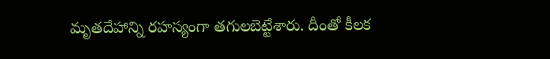మృతదేహాన్ని రహస్యంగా తగులబెట్టేశారు. దీంతో కీలక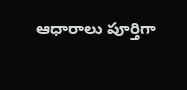ఆధారాలు పూర్తిగా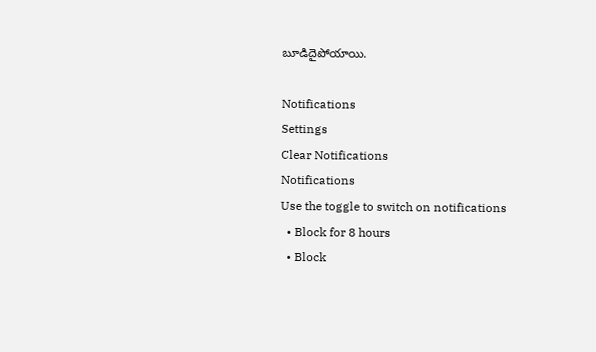బూడిదైపోయాయి.

Notifications
Settings
Clear Notifications
Notifications
Use the toggle to switch on notifications
  • Block for 8 hours
  • Block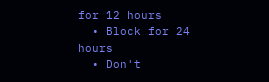for 12 hours
  • Block for 24 hours
  • Don't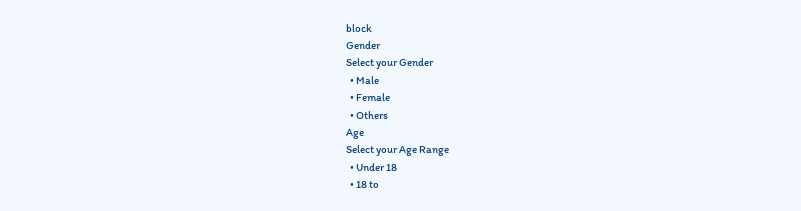block
Gender
Select your Gender
  • Male
  • Female
  • Others
Age
Select your Age Range
  • Under 18
  • 18 to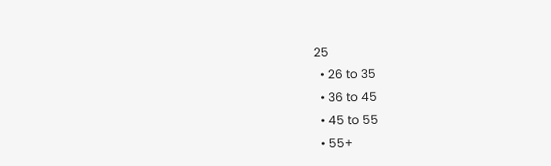25
  • 26 to 35
  • 36 to 45
  • 45 to 55
  • 55+